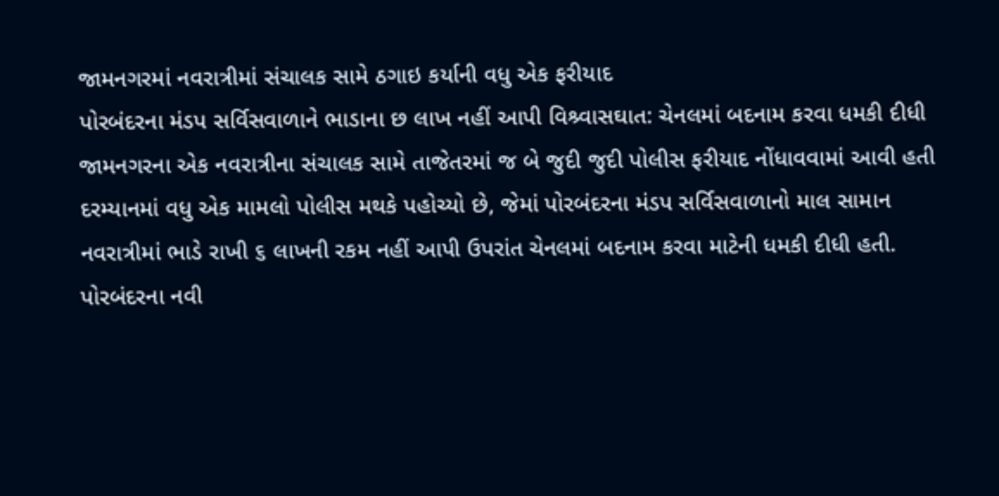જામનગરમાં નવરાત્રીમાં સંચાલક સામે ઠગાઇ કર્યાની વધુ એક ફરીયાદ
પોરબંદરના મંડપ સર્વિસવાળાને ભાડાના છ લાખ નહીં આપી વિશ્ર્વાસઘાત: ચેનલમાં બદનામ કરવા ધમકી દીધી
જામનગરના એક નવરાત્રીના સંચાલક સામે તાજેતરમાં જ બે જુદી જુદી પોલીસ ફરીયાદ નોંધાવવામાં આવી હતી દરમ્યાનમાં વધુ એક મામલો પોલીસ મથકે પહોચ્યો છે, જેમાં પોરબંદરના મંડપ સર્વિસવાળાનો માલ સામાન નવરાત્રીમાં ભાડે રાખી ૬ લાખની રકમ નહીં આપી ઉપરાંત ચેનલમાં બદનામ કરવા માટેની ધમકી દીધી હતી.
પોરબંદરના નવી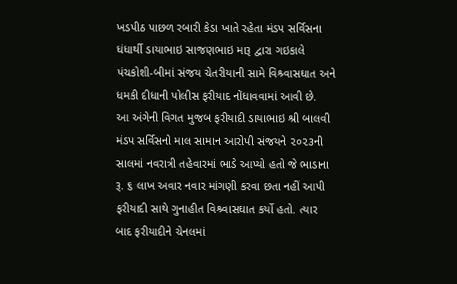ખડપીઠ પાછળ રબારી કેડા ખાતે રહેતા મંડપ સર્વિસના ધંધાર્થી ડાયાભાઇ સાજણભાઇ મારૂ દ્વારા ગઇકાલે પંચકોશી-બીમાં સંજય ચેતરીયાની સામે વિશ્ર્વાસઘાત અને ધમકી દીધાની પોલીસ ફરીયાદ નોંધાવવામાં આવી છે.
આ અંગેની વિગત મુજબ ફરીયાદી ડાયાભાઇ શ્રી બાલવી મંડપ સર્વિસનો માલ સામાન આરોપી સંજયને ૨૦૨૩ની સાલમાં નવરાત્રી તહેવારમાં ભાડે આપ્યો હતો જે ભાડાના રૂ. ૬ લાખ અવાર નવાર માંગણી કરવા છતા નહીં આપી ફરીયાદી સાથે ગુનાહીત વિશ્ર્વાસઘાત કર્યો હતો. ત્યાર બાદ ફરીયાદીને ચેનલમાં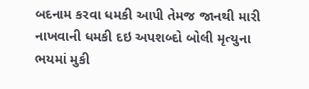બદનામ કરવા ધમકી આપી તેમજ જાનથી મારી નાખવાની ધમકી દઇ અપશબ્દો બોલી મૃત્યુના ભયમાં મુકી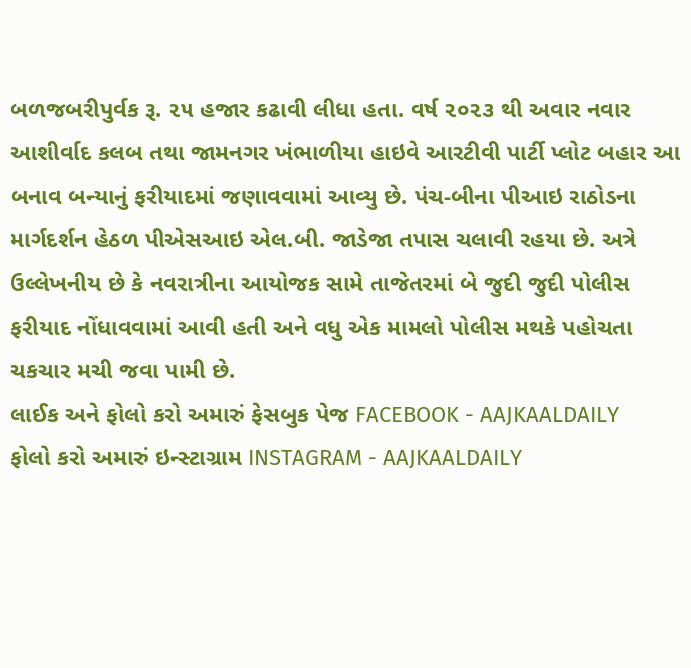બળજબરીપુર્વક રૂ. ૨૫ હજાર કઢાવી લીધા હતા. વર્ષ ૨૦૨૩ થી અવાર નવાર આશીર્વાદ કલબ તથા જામનગર ખંભાળીયા હાઇવે આરટીવી પાર્ટી પ્લોટ બહાર આ બનાવ બન્યાનું ફરીયાદમાં જણાવવામાં આવ્યુ છે. પંચ-બીના પીઆઇ રાઠોડના માર્ગદર્શન હેઠળ પીએસઆઇ એલ.બી. જાડેજા તપાસ ચલાવી રહયા છે. અત્રે ઉલ્લેખનીય છે કે નવરાત્રીના આયોજક સામે તાજેતરમાં બે જુદી જુદી પોલીસ ફરીયાદ નોંધાવવામાં આવી હતી અને વધુ એક મામલો પોલીસ મથકે પહોચતા ચકચાર મચી જવા પામી છે.
લાઈક અને ફોલો કરો અમારું ફેસબુક પેજ FACEBOOK - AAJKAALDAILY
ફોલો કરો અમારું ઇન્સ્ટાગ્રામ INSTAGRAM - AAJKAALDAILY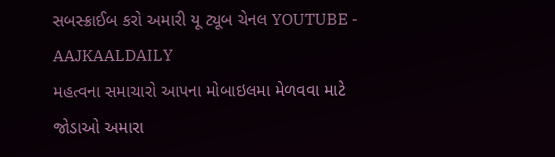સબસ્ક્રાઈબ કરો અમારી યૂ ટ્યૂબ ચેનલ YOUTUBE - AAJKAALDAILY
મહત્વના સમાચારો આપના મોબાઇલમા મેળવવા માટે જોડાઓ અમારા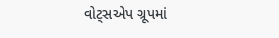વોટ્સએપ ગ્રૂપમાં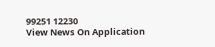99251 12230
View News On Application